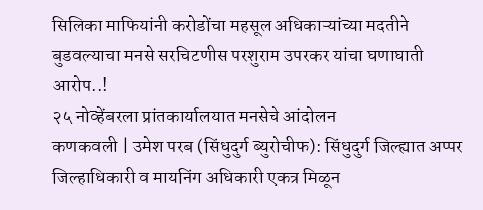सिलिका माफियांनी करोडोंचा महसूल अधिकाऱ्यांच्या मदतीने बुडवल्याचा मनसे सरचिटणीस परशुराम उपरकर यांचा घणाघाती आरोप..!
२५ नोव्हेंबरला प्रांतकार्यालयात मनसेचे आंदोलन
कणकवली | उमेश परब (सिंधुदुर्ग ब्युरोचीफ): सिंधुदुर्ग जिल्ह्यात अप्पर जिल्हाधिकारी व मायनिंग अधिकारी एकत्र मिळून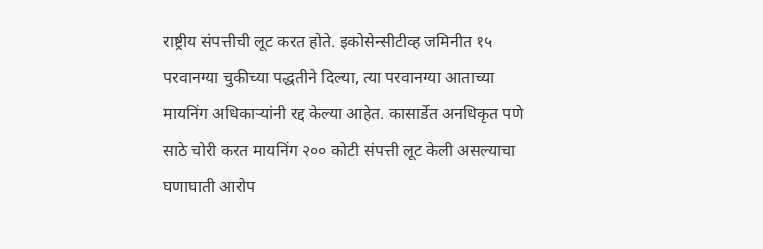राष्ट्रीय संपत्तीची लूट करत होते. इकोसेन्सीटीव्ह जमिनीत १५ परवानग्या चुकीच्या पद्धतीने दिल्या, त्या परवानग्या आताच्या मायनिंग अधिकाऱ्यांनी रद्द केल्या आहेत. कासार्डेत अनधिकृत पणे साठे चोरी करत मायनिंग २०० कोटी संपत्ती लूट केली असल्याचा घणाघाती आरोप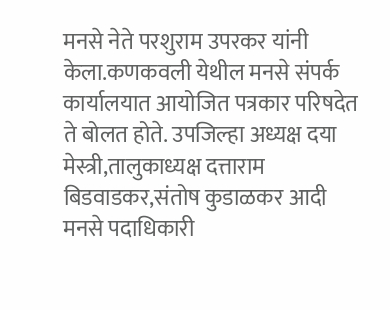मनसे नेते परशुराम उपरकर यांनी केला.कणकवली येथील मनसे संपर्क कार्यालयात आयोजित पत्रकार परिषदेत ते बोलत होते. उपजिल्हा अध्यक्ष दया मेस्त्री,तालुकाध्यक्ष दत्ताराम बिडवाडकर,संतोष कुडाळकर आदी मनसे पदाधिकारी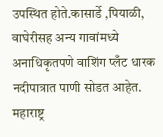उपस्थित होते.कासार्डे ,पियाळी, वाघेरीसह अन्य गावांमध्ये अनाधिकृतपणे वाशिंग प्लँट धारक नदीपात्रात पाणी सोडत आहेत. महाराष्ट्र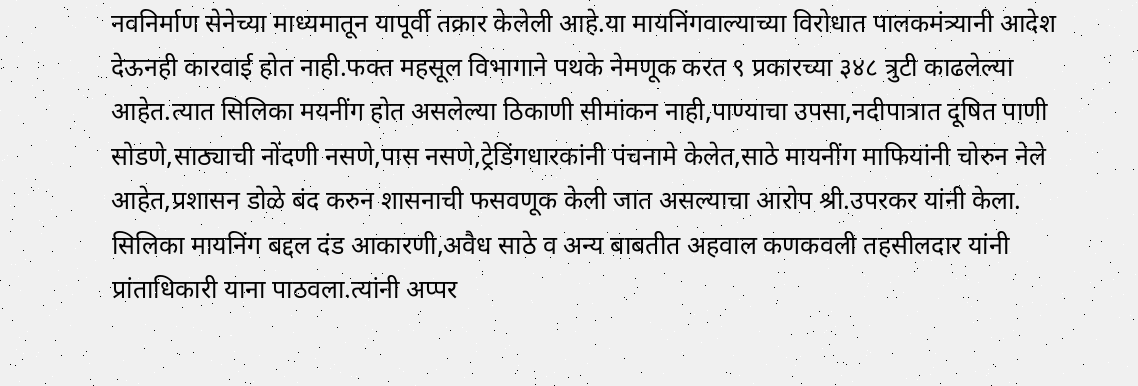नवनिर्माण सेनेच्या माध्यमातून यापूर्वी तक्रार केलेली आहे.या मायनिंगवाल्याच्या विरोधात पालकमंत्र्यानी आदेश देऊनही कारवाई होत नाही.फक्त महसूल विभागाने पथके नेमणूक करत ९ प्रकारच्या ३४८ त्रुटी काढलेल्या आहेत.त्यात सिलिका मयनींग होत असलेल्या ठिकाणी सीमांकन नाही,पाण्याचा उपसा,नदीपात्रात दूषित पाणी सोडणे,साठ्याची नोंदणी नसणे,पास नसणे,ट्रेडिंगधारकांनी पंचनामे केलेत,साठे मायनींग माफियांनी चोरुन नेले आहेत,प्रशासन डोळे बंद करुन शासनाची फसवणूक केली जात असल्याचा आरोप श्री.उपरकर यांनी केला. सिलिका मायनिंग बद्दल दंड आकारणी,अवैध साठे व अन्य बाबतीत अहवाल कणकवली तहसीलदार यांनी प्रांताधिकारी याना पाठवला.त्यांनी अप्पर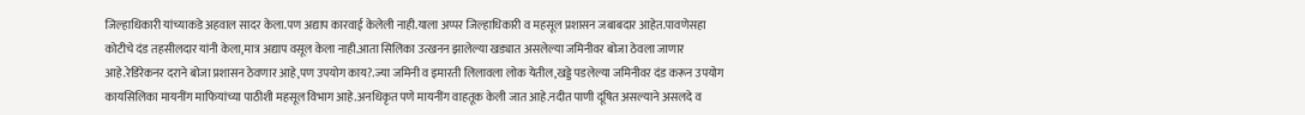जिल्हाधिकारी यांच्याकडे अहवाल सादर केला.पण अद्याप कारवाई केलेली नाही.याला अप्पर जिल्हाधिकारी व महसूल प्रशासन जबाबदार आहेत.पावणेसहा कोटीचे दंड तहसीलदार यांनी केला,मात्र अद्याप वसूल केला नाही.आता सिलिका उत्खनन झालेल्या खड्यात असलेल्या जमिनीवर बोजा ठेवला जाणार आहे.रेडिरेकनर दराने बोजा प्रशासन ठेवणार आहे,पण उपयोग काय?.ज्या जमिनी व इमारती लिलावला लोक येतील,खड्डे पडलेल्या जमिनीवर दंड करून उपयोग कायसिलिका मायनींग माफियांच्या पाठीशी महसूल विभाग आहे.अनधिकृत पणे मायनींग वाहतूक केली जात आहे.नदीत पाणी दूषित असल्याने असलदे व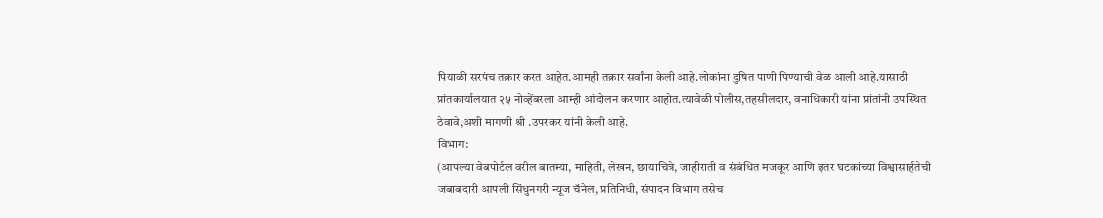पियाळी सरपंच तक्रार करत आहेत.आमही तक्रार सर्वांना केली आहे.लोकांना दुषित पाणी पिण्याची वेळ आली आहे.यासाठी प्रांतकार्यालयात २५ नोव्हेंबरला आम्ही आंदोलन करणार आहोत.त्यावेळी पोलीस,तहसीलदार, वनाधिकारी यांना प्रांतांनी उपस्थित ठेवावे,अशी मागणी श्री .उपरकर यांनी केली आहे.
विभाग:
(आपल्या वेबपोर्टल वरील बातम्या, माहिती, लेखन, छायाचित्रे, जाहीराती व संबंधित मजकूर आणि इतर घटकांच्या विश्वासार्हतेची जबाबदारी आपली सिंधुनगरी न्यूज चॅनेल, प्रतिनिधी, संपादन विभाग तसेच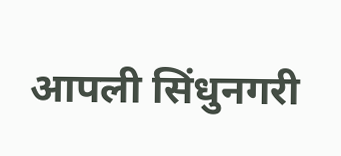आपली सिंधुनगरी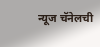न्यूज चॅनेलची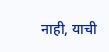नाही, याची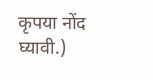कृपया नोंद घ्यावी.)